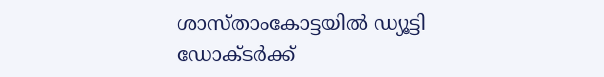ശാസ്താംകോട്ടയിൽ ഡ്യൂട്ടി ഡോക്ടർക്ക്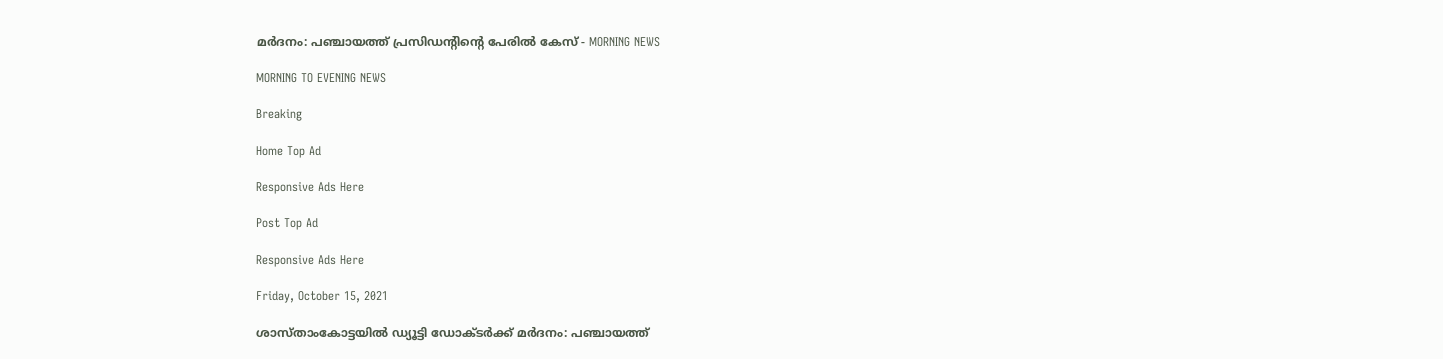മർദനം: പഞ്ചായത്ത് പ്രസിഡന്റിന്റെ പേരിൽ കേസ് - MORNING NEWS

MORNING TO EVENING NEWS

Breaking

Home Top Ad

Responsive Ads Here

Post Top Ad

Responsive Ads Here

Friday, October 15, 2021

ശാസ്താംകോട്ടയിൽ ഡ്യൂട്ടി ഡോക്ടർക്ക് മർദനം: പഞ്ചായത്ത്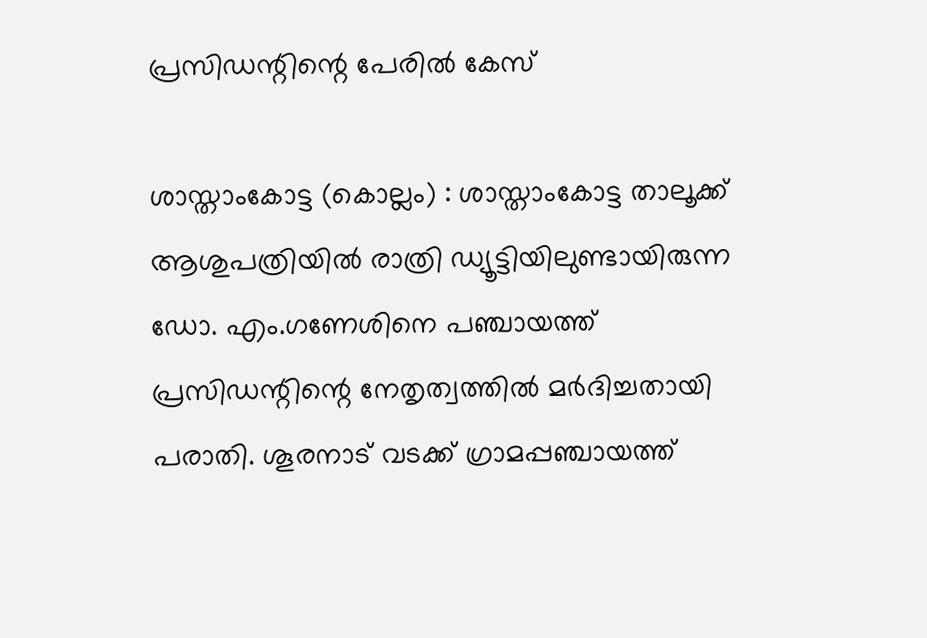പ്രസിഡന്റിന്റെ പേരിൽ കേസ്

ശാസ്താംകോട്ട (കൊല്ലം) : ശാസ്താംകോട്ട താലൂക്ക് ആശുപത്രിയിൽ രാത്രി ഡ്യൂട്ടിയിലുണ്ടായിരുന്ന ഡോ. എം.ഗണേശിനെ പഞ്ചായത്ത് പ്രസിഡന്റിന്റെ നേതൃത്വത്തിൽ മർദിച്ചതായി പരാതി. ശൂരനാട് വടക്ക് ഗ്രാമപ്പഞ്ചായത്ത്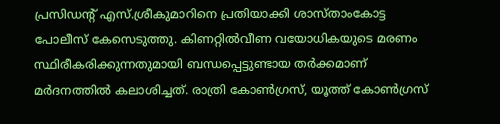പ്രസിഡന്റ് എസ്.ശ്രീകുമാറിനെ പ്രതിയാക്കി ശാസ്താംകോട്ട പോലീസ് കേസെടുത്തു. കിണറ്റിൽവീണ വയോധികയുടെ മരണം സ്ഥിരീകരിക്കുന്നതുമായി ബന്ധപ്പെട്ടുണ്ടായ തർക്കമാണ് മർദനത്തിൽ കലാശിച്ചത്. രാത്രി കോൺഗ്രസ്, യൂത്ത് കോൺഗ്രസ്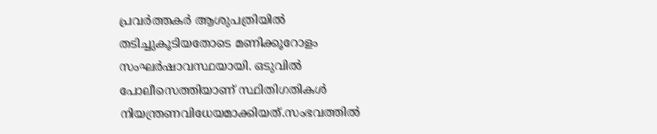പ്രവർത്തകർ ആശുപത്രിയിൽ തടിച്ചുകൂടിയതോടെ മണിക്കൂറോളം സംഘർഷാവസ്ഥയായി. ഒടുവിൽ പോലീസെത്തിയാണ് സ്ഥിതിഗതികൾ നിയന്ത്രണവിധേയമാക്കിയത്.സംഭവത്തിൽ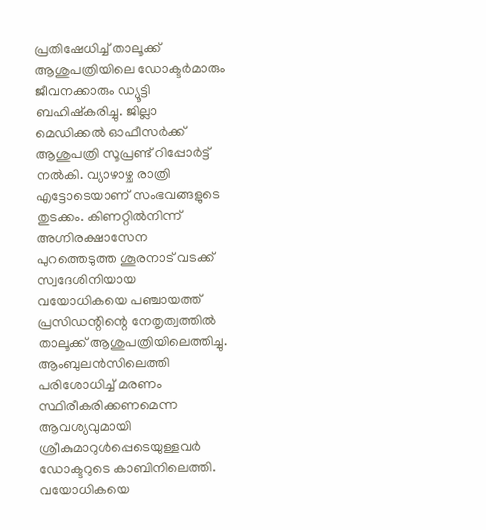പ്രതിഷേധിച്ച് താലൂക്ക് ആശുപത്രിയിലെ ഡോക്ടർമാരും ജീവനക്കാരും ഡ്യൂട്ടി ബഹിഷ്കരിച്ചു. ജില്ലാ മെഡിക്കൽ ഓഫീസർക്ക് ആശുപത്രി സൂപ്രണ്ട് റിപ്പോർട്ട് നൽകി. വ്യാഴാഴ്ച രാത്രി എട്ടോടെയാണ് സംഭവങ്ങളുടെ തുടക്കം. കിണറ്റിൽനിന്ന്‌ അഗ്നിരക്ഷാസേന പുറത്തെടുത്ത ശൂരനാട് വടക്ക് സ്വദേശിനിയായ വയോധികയെ പഞ്ചായത്ത് പ്രസിഡന്റിന്റെ നേതൃത്വത്തിൽ താലൂക്ക് ആശുപത്രിയിലെത്തിച്ചു. ആംബുലൻസിലെത്തി പരിശോധിച്ച് മരണം സ്ഥിരീകരിക്കണമെന്ന ആവശ്യവുമായി ശ്രീകുമാറുൾപ്പെടെയുള്ളവർ ഡോക്ടറുടെ കാബിനിലെത്തി. വയോധികയെ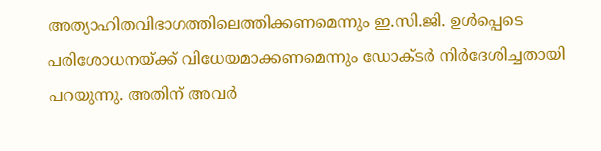അത്യാഹിതവിഭാഗത്തിലെത്തിക്കണമെന്നും ഇ.സി.ജി. ഉൾപ്പെടെ പരിശോധനയ്ക്ക് വിധേയമാക്കണമെന്നും ഡോക്ടർ നിർദേശിച്ചതായി പറയുന്നു. അതിന് അവർ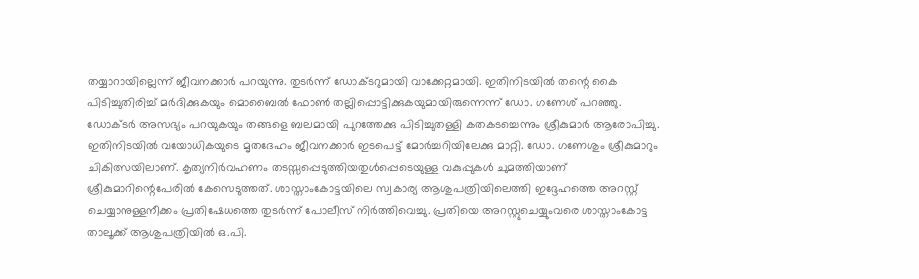തയ്യാറായില്ലെന്ന് ജീവനക്കാർ പറയുന്നു. തുടർന്ന് ഡോക്ടറുമായി വാക്കേറ്റമായി. ഇതിനിടയിൽ തന്റെ കൈ പിടിച്ചുതിരിച്ച് മർദിക്കുകയും മൊബൈൽ ഫോൺ തല്ലിപ്പൊട്ടിക്കുകയുമായിരുന്നെന്ന് ഡോ. ഗണേശ് പറഞ്ഞു. ഡോക്ടർ അസഭ്യം പറയുകയും തങ്ങളെ ബലമായി പുറത്തേക്കു പിടിച്ചുതള്ളി കതകടച്ചെന്നും ശ്രീകുമാർ ആരോപിച്ചു. ഇതിനിടയിൽ വയോധികയുടെ മൃതദേഹം ജീവനക്കാർ ഇടപെട്ട് മോർച്ചറിയിലേക്കു മാറ്റി. ഡോ. ഗണേശും ശ്രീകുമാറും ചികിത്സയിലാണ്. കൃത്യനിർവഹണം തടസ്സപ്പെടുത്തിയതുൾപ്പെടെയുള്ള വകുപ്പുകൾ ചുമത്തിയാണ് ശ്രീകുമാറിന്റെപേരിൽ കേസെടുത്തത്. ശാസ്താംകോട്ടയിലെ സ്വകാര്യ ആശുപത്രിയിലെത്തി ഇദ്ദേഹത്തെ അറസ്റ്റ് ചെയ്യാനുള്ളനീക്കം പ്രതിഷേധത്തെ തുടർന്ന് പോലീസ് നിർത്തിവെച്ചു. പ്രതിയെ അറസ്റ്റുചെയ്യുംവരെ ശാസ്താംകോട്ട താലൂക്ക് ആശുപത്രിയിൽ ഒ.പി.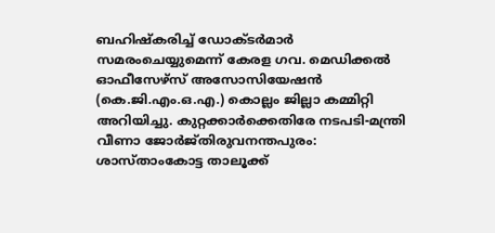ബഹിഷ്കരിച്ച് ഡോക്ടർമാർ സമരംചെയ്യുമെന്ന് കേരള ഗവ. മെഡിക്കൽ ഓഫീസേഴ്സ് അസോസിയേഷൻ (കെ.ജി.എം.ഒ.എ.) കൊല്ലം ജില്ലാ കമ്മിറ്റി അറിയിച്ചു. കുറ്റക്കാർക്കെതിരേ നടപടി-മന്ത്രി വീണാ ജോർജ്തിരുവനന്തപുരം: ശാസ്താംകോട്ട താലൂക്ക്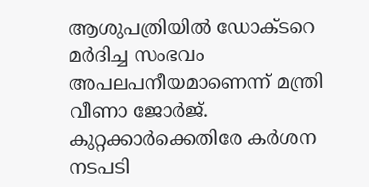ആശുപത്രിയിൽ ഡോക്ടറെ മർദിച്ച സംഭവം അപലപനീയമാണെന്ന് മന്ത്രി വീണാ ജോർജ്. കുറ്റക്കാർക്കെതിരേ കർശന നടപടി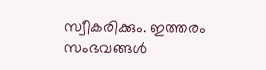സ്വീകരിക്കും. ഇത്തരം സംഭവങ്ങൾ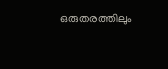ഒരുതരത്തിലും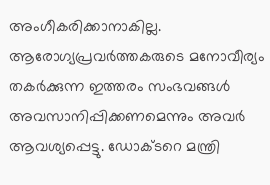അംഗീകരിക്കാനാകില്ല. ആരോഗ്യപ്രവർത്തകരുടെ മനോവീര്യം തകർക്കുന്ന ഇത്തരം സംഭവങ്ങൾ അവസാനിപ്പിക്കണമെന്നും അവർ ആവശ്യപ്പെട്ടു. ഡോക്ടറെ മന്ത്രി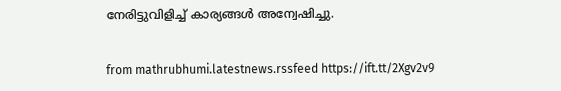നേരിട്ടുവിളിച്ച് കാര്യങ്ങൾ അന്വേഷിച്ചു.


from mathrubhumi.latestnews.rssfeed https://ift.tt/2Xgv2v9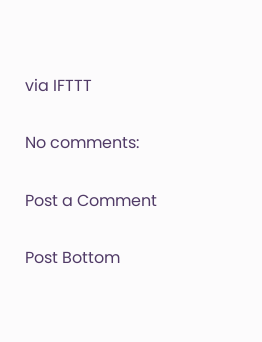via IFTTT

No comments:

Post a Comment

Post Bottom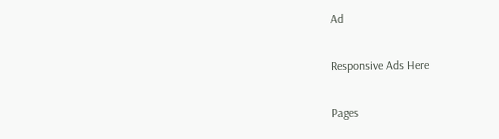Ad

Responsive Ads Here

Pages